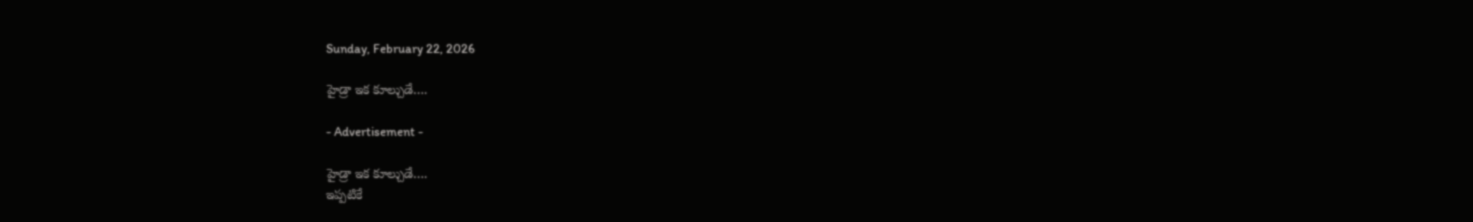Sunday, February 22, 2026

హైడ్రా ఇక కూల్చుడే….

- Advertisement -

హైడ్రా ఇక కూల్చుడే….
ఇప్పటికే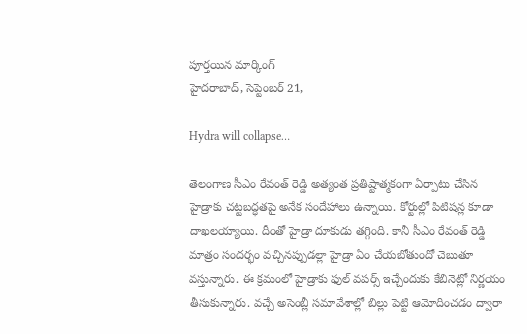పూర్తయిన మార్కింగ్
హైదరాబాద్, సెప్టెంబర్ 21,

Hydra will collapse…

తెలంగాణ సీఎం రేవంత్ రెడ్డి అత్యంత ప్రతిష్టాత్మకంగా ఏర్పాటు చేసిన హైడ్రాకు చట్టబద్ధతపై అనేక సందేహాలు ఉన్నాయి. కోర్టుల్లో పిటిషన్ల కూడా దాఖలయ్యాయి. దీంతో హైడ్రా దూకుడు తగ్గింది. కానీ సీఎం రేవంత్ రెడ్డి మాత్రం సందర్భం వచ్చినప్పుడల్లా హైడ్రా ఏం చేయబోతుందో చెబుతూ వస్తున్నారు. ఈ క్రమంలో హైడ్రాకు ఫుల్ వపర్స్ ఇచ్చేందుకు కేబినెట్లో నిర్ణయం తీసుకున్నారు. వచ్చే అసెంబ్లీ సమావేశాల్లో బిల్లు పెట్టి ఆమోదించడం ద్వారా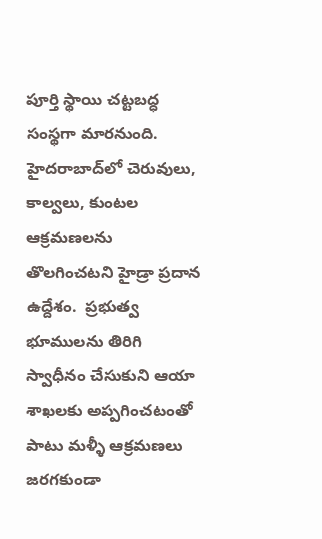పూర్తి స్థాయి చట్టబద్ధ సంస్థగా మారనుంది. హైదరాబాద్‌లో చెరువులు, కాల్వలు, కుంటల ఆక్రమణలను తొలగించటని హైడ్రా ప్రదాన ఉద్దేశం.  ప్రభుత్వ భూములను తిరిగి స్వాధీనం చేసుకుని ఆయా శాఖలకు అప్పగించటంతో పాటు మళ్ళీ ఆక్రమణలు జరగకుండా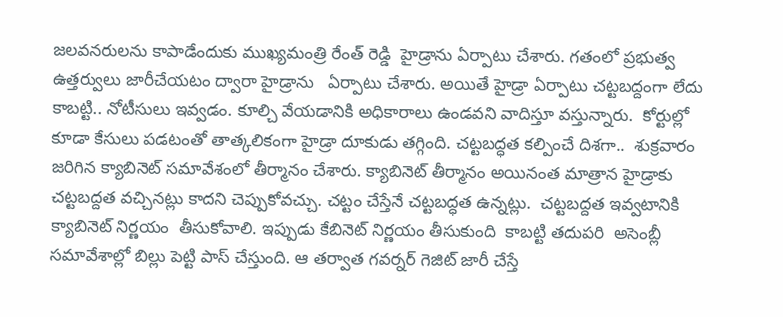జలవనరులను కాపాడేందుకు ముఖ్యమంత్రి రేంత్ రెడ్డి  హైడ్రాను ఏర్పాటు చేశారు. గతంలో ప్రభుత్వ ఉత్తర్వులు జారీచేయటం ద్వారా హైడ్రాను   ఏర్పాటు చేశారు. అయితే హైడ్రా ఏర్పాటు చట్టబద్దంగా లేదు కాబట్టి.. నోటీసులు ఇవ్వడం. కూల్చి వేయడానికి అధికారాలు ఉండవని వాదిస్తూ వస్తున్నారు.  కోర్టుల్లో కూడా కేసులు పడటంతో తాత్కలికంగా హైడ్రా దూకుడు తగ్గింది. చట్టబద్ధత కల్పించే దిశగా..  శుక్రవారం జరిగిన క్యాబినెట్ సమావేశంలో తీర్మానం చేశారు. క్యాబినెట్ తీర్మానం అయినంత మాత్రాన హైడ్రాకు చట్టబద్దత వచ్చినట్లు కాదని చెప్పుకోవచ్చు. చట్టం చేస్తేనే చట్టబద్ధత ఉన్నట్లు.  చట్టబద్దత ఇవ్వటానికి క్యాబినెట్ నిర్ణయం  తీసుకోవాలి. ఇప్పుడు కేబినెట్ నిర్ణయం తీసుకుంది  కాబట్టి తదుపరి  అసెంబ్లీ సమావేశాల్లో బిల్లు పెట్టి పాస్ చేస్తుంది. ఆ తర్వాత గవర్నర్ గెజిట్ జారీ చేస్తే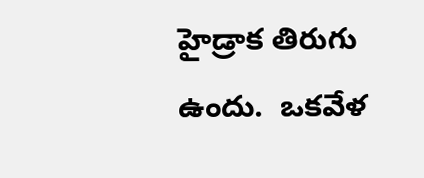హైడ్రాక తిరుగు ఉందు.  ఒకవేళ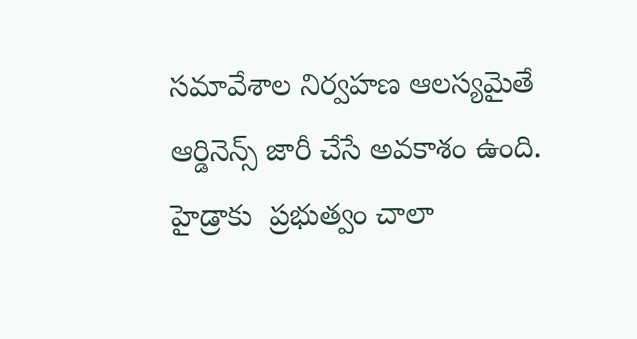సమావేశాల నిర్వహణ ఆలస్యమైతే ఆర్డినెన్స్ జారీ చేసే అవకాశం ఉంది. హైడ్రాకు  ప్రభుత్వం చాలా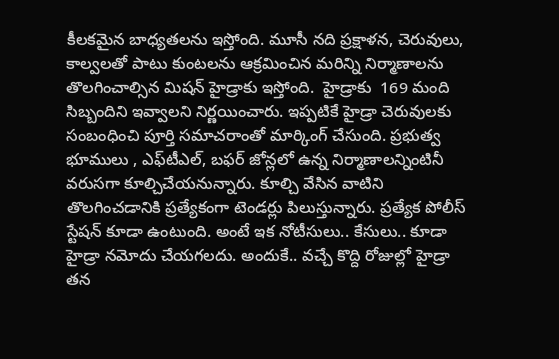కీలకమైన బాధ్యతలను ఇస్తోంది. మూసీ నది ప్రక్షాళన, చెరువులు, కాల్వలతో పాటు కుంటలను ఆక్రమించిన మరిన్ని నిర్మాణాలను తొలగించాల్సిన మిషన్ హైడ్రాకు ఇస్తోంది.  హైడ్రాకు  169 మంది సిబ్బందిని ఇవ్వాలని నిర్ణయించారు. ఇప్పటికే హైడ్రా చెరువులకు సంబంధించి పూర్తి సమాచరాంతో మార్కింగ్ చేసుంది. ప్రభుత్వ భూములు , ఎఫ్‌టీఎల్, బఫర్ జోన్లలో ఉన్న నిర్మాణాలన్నింటినీ వరుసగా కూల్చిచేయనున్నారు. కూల్చి వేసిన వాటిని తొలగించడానికి ప్రత్యేకంగా టెండర్లు పిలుస్తున్నారు. ప్రత్యేక పోలీస్ స్టేషన్ కూడా ఉంటుంది. అంటే ఇక నోటీసులు.. కేసులు.. కూడా హైడ్రా నమోదు చేయగలదు. అందుకే.. వచ్చే కొద్ది రోజుల్లో హైడ్రా తన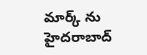మార్క్ ను హైదరాబాద్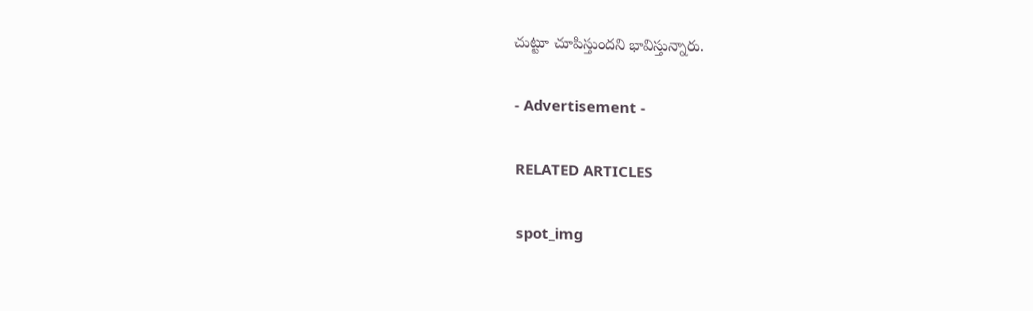చుట్టూ చూపిస్తుందని భావిస్తున్నారు.

- Advertisement -

RELATED ARTICLES

spot_img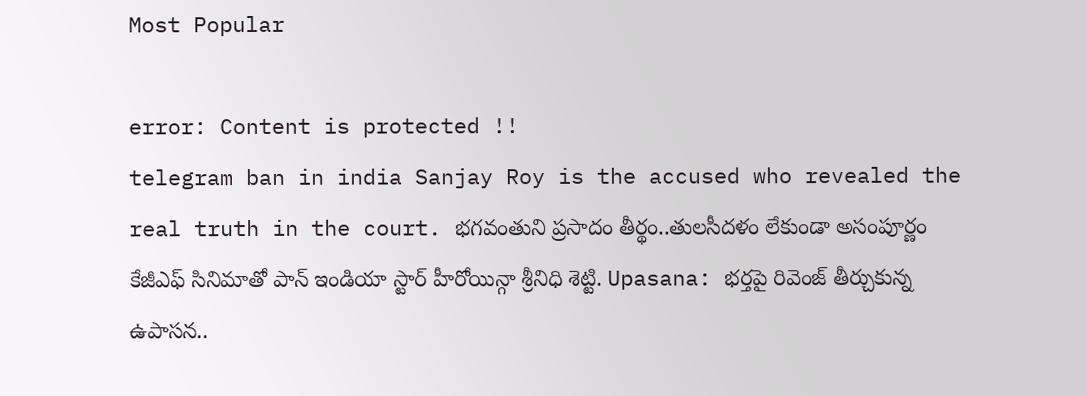Most Popular

error: Content is protected !!
telegram ban in india Sanjay Roy is the accused who revealed the real truth in the court. భగవంతుని ప్రసాదం తీర్థం..తులసీదళం లేకుండా అసంపూర్ణం కేజీఎఫ్ సినిమాతో పాన్ ఇండియా స్టార్ హీరోయిన్గా శ్రీనిధి శెట్టి. Upasana: భర్తపై రివెంజ్ తీర్చుకున్న ఉపాసన..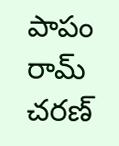పాపం రామ్ చరణ్